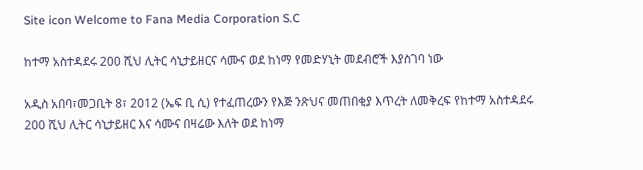Site icon Welcome to Fana Media Corporation S.C

ከተማ አስተዳደሩ 200 ሺህ ሊትር ሳኒታይዘርና ሳሙና ወደ ከነማ የመድሃኒት መደብሮች እያስገባ ነው

አዲስ አበባ፣መጋቢት 8፣ 2012 (ኤፍ ቢ ሲ) የተፈጠረውን የእጅ ንጽህና መጠበቂያ እጥረት ለመቅረፍ የከተማ አስተዳደሩ 200 ሺህ ሊትር ሳኒታይዘር እና ሳሙና በዛሬው እለት ወደ ከነማ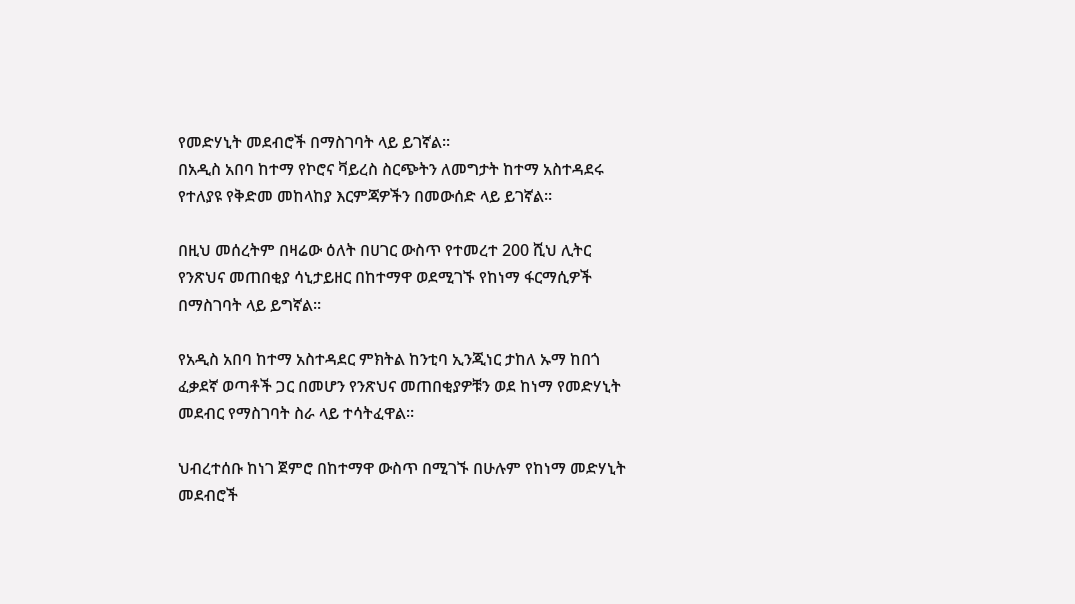የመድሃኒት መደብሮች በማስገባት ላይ ይገኛል፡፡
በአዲስ አበባ ከተማ የኮሮና ቫይረስ ስርጭትን ለመግታት ከተማ አስተዳደሩ የተለያዩ የቅድመ መከላከያ እርምጃዎችን በመውሰድ ላይ ይገኛል።

በዚህ መሰረትም በዛሬው ዕለት በሀገር ውስጥ የተመረተ 200 ሺህ ሊትር የንጽህና መጠበቂያ ሳኒታይዘር በከተማዋ ወደሚገኙ የከነማ ፋርማሲዎች በማስገባት ላይ ይግኛል።

የአዲስ አበባ ከተማ አስተዳደር ምክትል ከንቲባ ኢንጂነር ታከለ ኡማ ከበጎ ፈቃደኛ ወጣቶች ጋር በመሆን የንጽህና መጠበቂያዎቹን ወደ ከነማ የመድሃኒት መደብር የማስገባት ስራ ላይ ተሳትፈዋል።

ህብረተሰቡ ከነገ ጀምሮ በከተማዋ ውስጥ በሚገኙ በሁሉም የከነማ መድሃኒት መደብሮች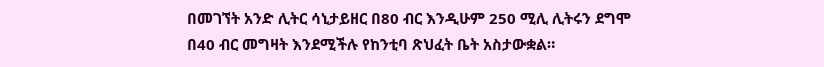በመገኘት አንድ ሊትር ሳኒታይዘር በ80 ብር እንዲሁም 250 ሚሊ ሊትሩን ደግሞ በ40 ብር መግዛት እንደሚችሉ የከንቲባ ጽህፈት ቤት አስታውቋል።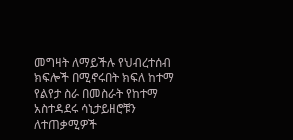መግዛት ለማይችሉ የህብረተሰብ ክፍሎች በሚኖሩበት ክፍለ ከተማ የልየታ ስራ በመስራት የከተማ አስተዳደሩ ሳኒታይዘሮቹን ለተጠቃሚዎች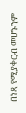በነጻ የሚያቀርብ መሆኑንም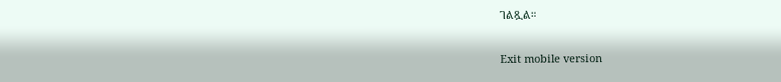ገልጿል።

Exit mobile version